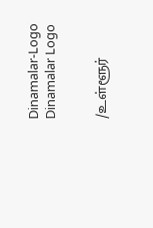Dinamalar-Logo
Dinamalar Logo


/உள்ளூர்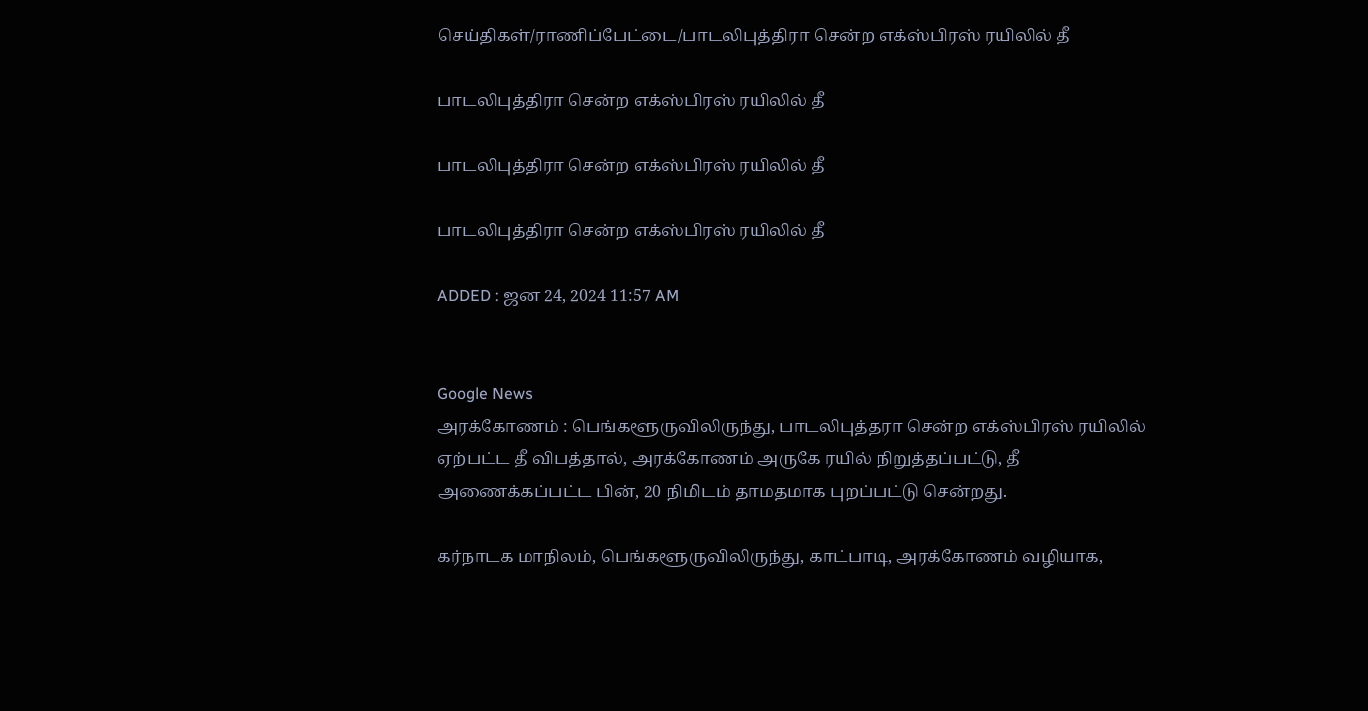செய்திகள்/ராணிப்பேட்டை/பாடலிபுத்திரா சென்ற எக்ஸ்பிரஸ் ரயிலில் தீ

பாடலிபுத்திரா சென்ற எக்ஸ்பிரஸ் ரயிலில் தீ

பாடலிபுத்திரா சென்ற எக்ஸ்பிரஸ் ரயிலில் தீ

பாடலிபுத்திரா சென்ற எக்ஸ்பிரஸ் ரயிலில் தீ

ADDED : ஜன 24, 2024 11:57 AM


Google News
அரக்கோணம் : பெங்களூருவிலிருந்து, பாடலிபுத்தரா சென்ற எக்ஸ்பிரஸ் ரயிலில் ஏற்பட்ட தீ விபத்தால், அரக்கோணம் அருகே ரயில் நிறுத்தப்பட்டு, தீ அ‍ணைக்கப்பட்ட பின், 20 நிமிடம் தாமதமாக புறப்பட்டு சென்றது.

கர்நாடக மாநிலம், பெங்களூருவிலிருந்து, காட்பாடி, அரக்கோணம் வழியாக,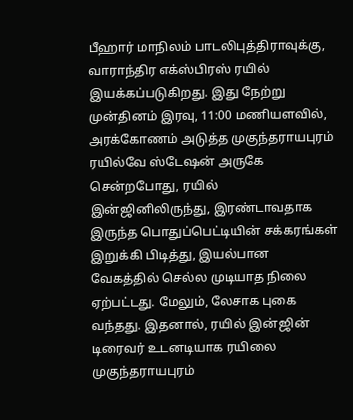பீஹார் மாநிலம் பாடலிபுத்திராவுக்கு, வாராந்திர எக்ஸ்பிரஸ் ரயில் இயக்கப்படுகிறது. இது நேற்று முன்தினம் இரவு, 11:00 மணியளவில், அரக்கோணம் அடுத்த முகுந்தராயபுரம் ரயில்வே ஸ்டேஷன் அருகே சென்றபோது, ரயில் இன்ஜினிலிருந்து, இரண்டாவதாக இருந்த பொதுப்பெட்டியின் சக்கரங்கள் இறுக்கி பிடித்து, இயல்பான வேகத்தில் செல்ல முடியாத நிலை ஏற்பட்டது. மேலும், லேசாக புகை வந்தது. இதனால், ரயில் இன்ஜின் டிரைவர் உடனடியாக ரயிலை முகுந்தராயபுரம்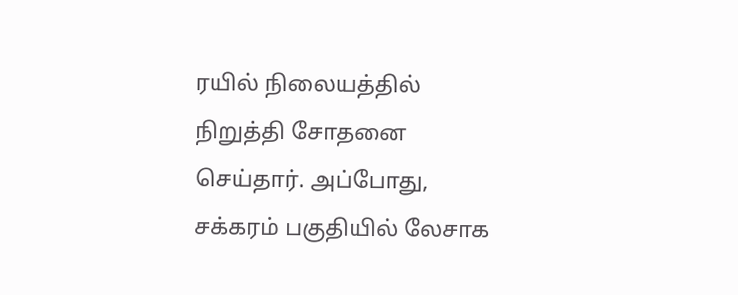ரயில் நிலையத்தில் நிறுத்தி சோதனை செய்தார். அப்போது, சக்கரம் பகுதியில் லேசாக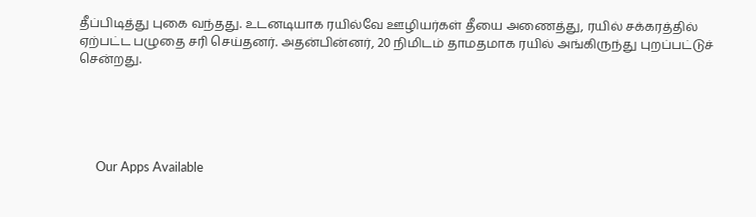தீப்பிடித்து புகை வந்தது. உடனடியாக ரயில்வே ஊழியர்கள் தீயை அணைத்து, ரயில் சக்கரத்தில் ஏற்பட்ட பழுதை சரி செய்தனர். அதன்பின்னர், 20 நிமிடம் தாமதமாக ரயில் அங்கிருந்து புறப்பட்டுச் சென்றது.





      Our Apps Available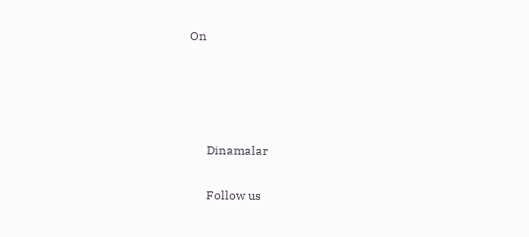On




      Dinamalar

      Follow us